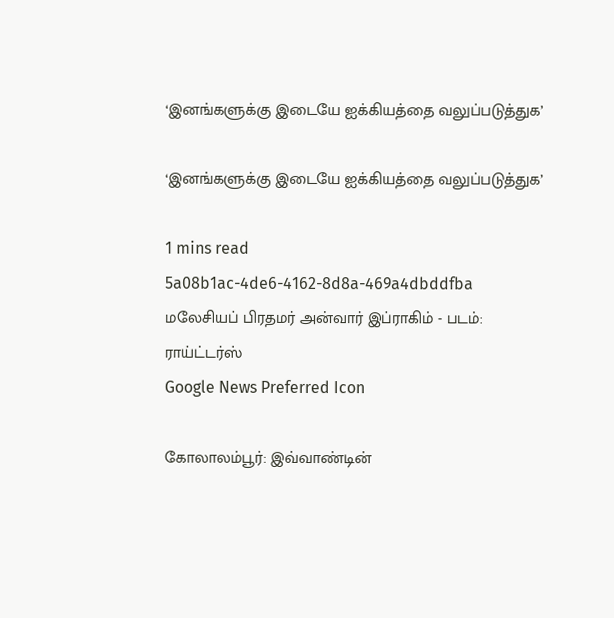‘இனங்களுக்கு இடையே ஐக்கியத்தை வலுப்படுத்துக’

‘இனங்களுக்கு இடையே ஐக்கியத்தை வலுப்படுத்துக’

1 mins read
5a08b1ac-4de6-4162-8d8a-469a4dbddfba
மலேசியப் பிரதமர் அன்வார் இப்ராகிம் - படம்: ராய்ட்டர்ஸ்
Google News Preferred Icon

கோலாலம்பூர்: இவ்வாண்டின்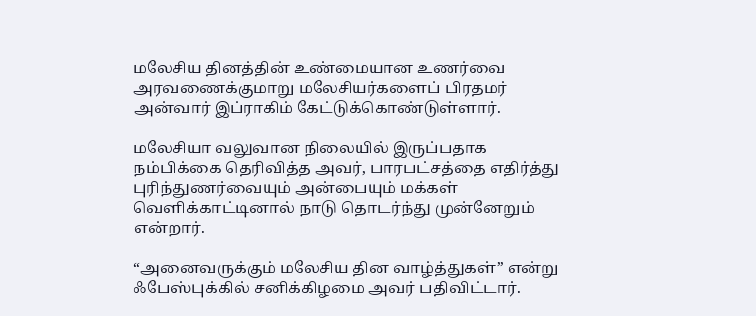மலேசிய தினத்தின் உண்மையான உணர்வை அரவணைக்குமாறு மலேசியர்களைப் பிரதமர் அன்வார் இப்ராகிம் கேட்டுக்கொண்டுள்ளார்.

மலேசியா வலுவான நிலையில் இருப்பதாக நம்பிக்கை தெரிவித்த அவர், பாரபட்சத்தை எதிர்த்து புரிந்துணர்வையும் அன்பையும் மக்கள் வெளிக்காட்டினால் நாடு தொடர்ந்து முன்னேறும் என்றார்.

“அனைவருக்கும் மலேசிய தின வாழ்த்துகள்” என்று ஃபேஸ்புக்கில் சனிக்கிழமை அவர் பதிவிட்டார்.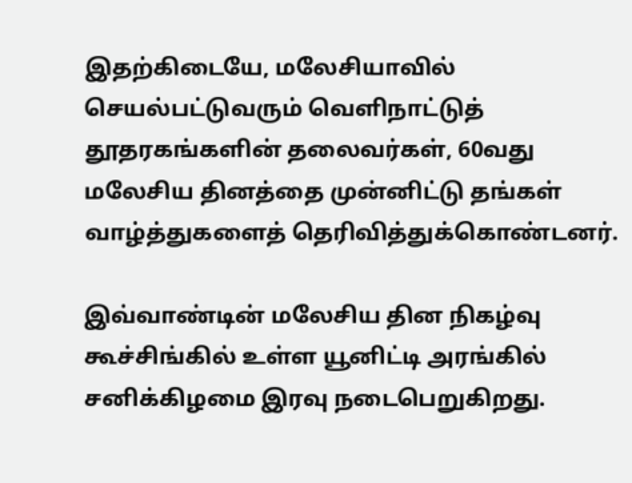இதற்கிடையே, மலேசியாவில் செயல்பட்டுவரும் வெளிநாட்டுத் தூதரகங்களின் தலைவர்கள், 60வது மலேசிய தினத்தை முன்னிட்டு தங்கள் வாழ்த்துகளைத் தெரிவித்துக்கொண்டனர்.

இவ்வாண்டின் மலேசிய தின நிகழ்வு கூச்சிங்கில் உள்ள யூனிட்டி அரங்கில் சனிக்கிழமை இரவு நடைபெறுகிறது.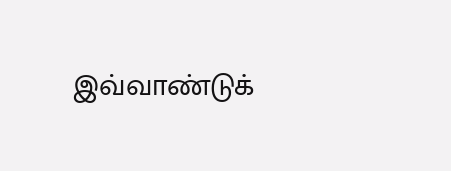இவ்வாண்டுக்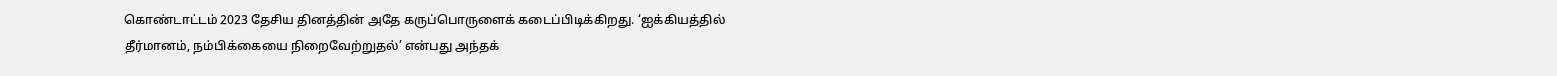கொண்டாட்டம் 2023 தேசிய தினத்தின் அதே கருப்பொருளைக் கடைப்பிடிக்கிறது. ‘ஐக்கியத்தில் தீர்மானம், நம்பிக்கையை நிறைவேற்றுதல்’ என்பது அந்தக்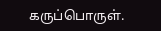கருப்பொருள்.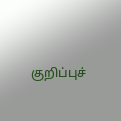குறிப்புச்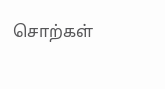சொற்கள்